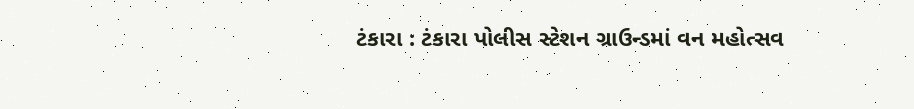ટંકારા : ટંકારા પોલીસ સ્ટેશન ગ્રાઉન્ડમાં વન મહોત્સવ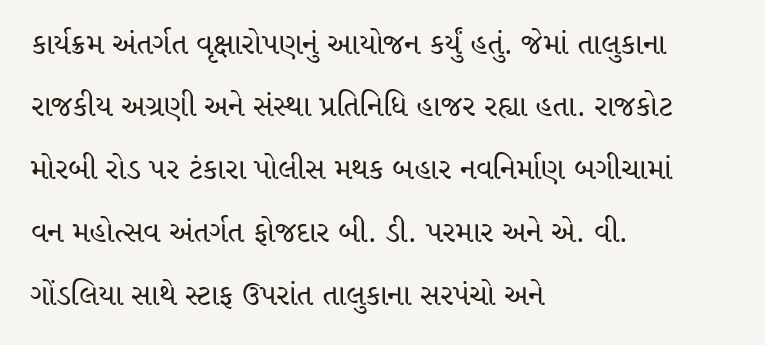કાર્યક્રમ અંતર્ગત વૃક્ષારોપણનું આયોજન કર્યું હતું. જેમાં તાલુકાના રાજકીય અગ્રણી અને સંસ્થા પ્રતિનિધિ હાજર રહ્યા હતા. રાજકોટ મોરબી રોડ પર ટંકારા પોલીસ મથક બહાર નવનિર્માણ બગીચામાં વન મહોત્સવ અંતર્ગત ફોજદાર બી. ડી. પરમાર અને એ. વી. ગોંડલિયા સાથે સ્ટાફ ઉપરાંત તાલુકાના સરપંચો અને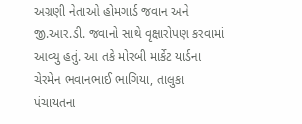અગ્રણી નેતાઓ હોમગાર્ડ જવાન અને જી.આર.ડી. જવાનો સાથે વૃક્ષારોપણ કરવામાં આવ્યુ હતું. આ તકે મોરબી માર્કેટ યાર્ડના ચેરમેન ભવાનભાઈ ભાગિયા, તાલુકા પંચાયતના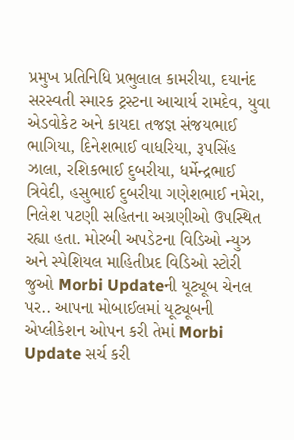પ્રમુખ પ્રતિનિધિ પ્રભુલાલ કામરીયા, દયાનંદ સરસ્વતી સ્મારક ટ્રસ્ટના આચાર્ય રામદેવ, યુવા એડવોકેટ અને કાયદા તજજ્ઞ સંજયભાઈ ભાગિયા, દિનેશભાઈ વાધરિયા, રૂપસિંહ ઝાલા, રશિકભાઈ દુબરીયા, ધર્મેન્દ્રભાઈ ત્રિવેદી, હસુભાઈ દુબરીયા ગણેશભાઈ નમેરા, નિલેશ પટણી સહિતના અગ્રણીઓ ઉપસ્થિત રહ્યા હતા. મોરબી અપડેટના વિડિઓ ન્યુઝ અને સ્પેશિયલ માહિતીપ્રદ વિડિઓ સ્ટોરી જુઓ Morbi Updateની યૂટ્યૂબ ચેનલ પર.. આપના મોબાઈલમાં યૂટ્યૂબની એપ્લીકેશન ઓપન કરી તેમાં Morbi Update સર્ચ કરી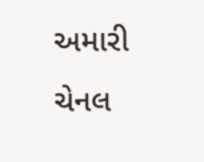અમારી ચેનલ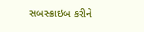સબસ્ક્રાઇબ કરીને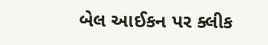બેલ આઈકન પર ક્લીક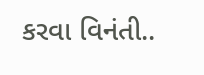કરવા વિનંતી..